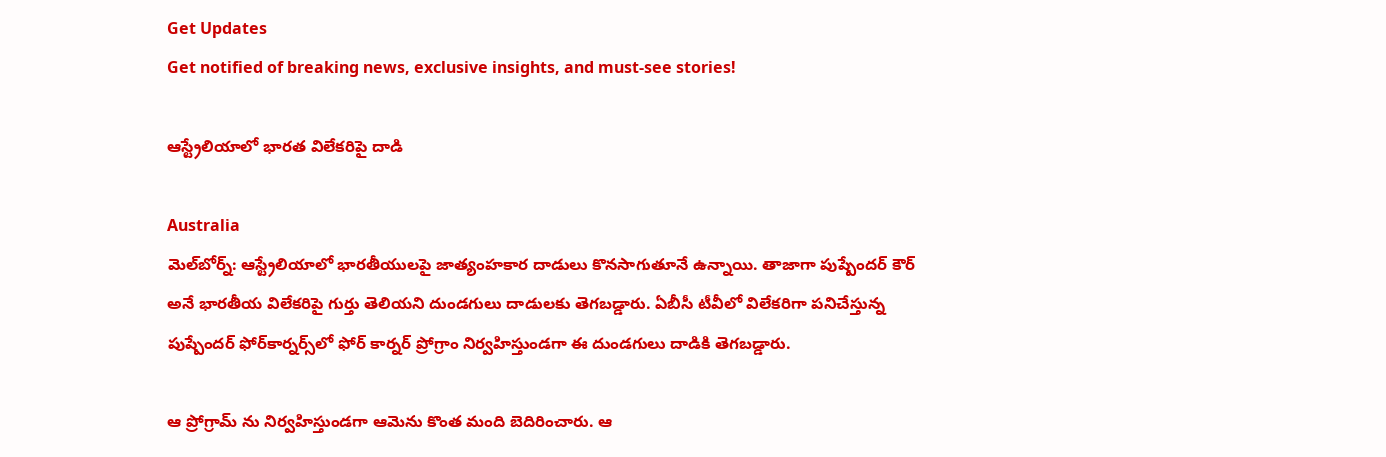Get Updates
Get notified of breaking news, exclusive insights, and must-see stories!

ఆస్ట్రేలియాలో భారత విలేకరిపై దాడి

Australia
మెల్‌బోర్న్‌: ఆస్ట్రేలియాలో భారతీయులపై జాత్యంహకార దాడులు కొనసాగుతూనే ఉన్నాయి. తాజాగా పుష్పేందర్‌ కౌర్‌ అనే భారతీయ విలేకరిపై గుర్తు తెలియని దుండగులు దాడులకు తెగబడ్డారు. ఏబీసీ టీవీలో విలేకరిగా పనిచేస్తున్న పుష్పేందర్‌ ఫోర్‌కార్నర్స్‌లో ఫోర్ కార్నర్ ప్రోగ్రాం నిర్వహిస్తుండగా ఈ దుండగులు దాడికి తెగబడ్డారు.

ఆ ప్రోగ్రామ్ ను నిర్వహిస్తుండగా ఆమెను కొంత మంది బెదిరించారు. ఆ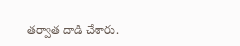తర్వాత దాడి చేశారు.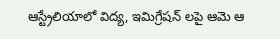ఆస్ట్రేలియాలో విద్య, ఇమిగ్రేషన్ లపై ఆమె ఆ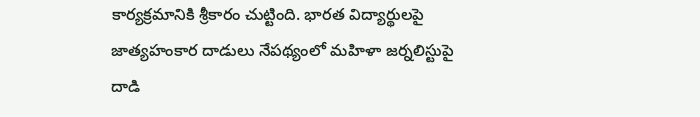కార్యక్రమానికి శ్రీకారం చుట్టింది. భారత విద్యార్థులపై జాత్యహంకార దాడులు నేపథ్యంలో మహిళా జర్నలిస్టుపై దాడి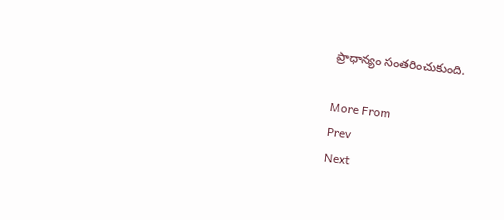ప్రాధాన్యం సంతరించుకుంది.

More From
Prev
Next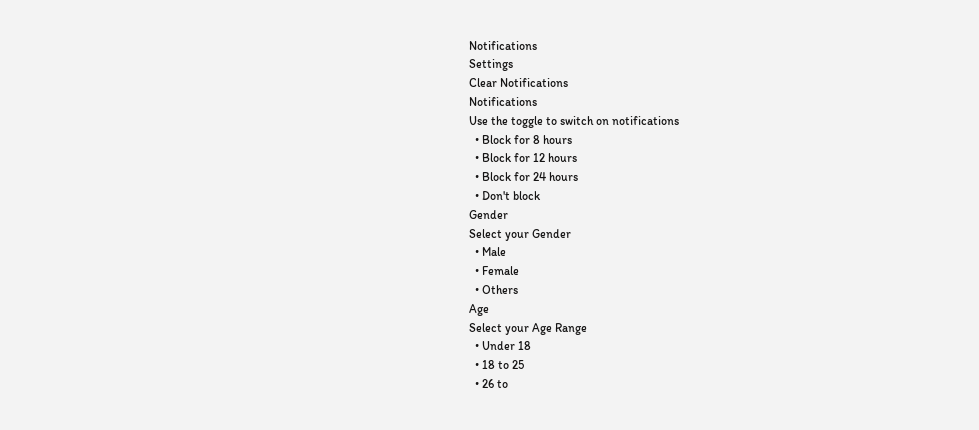Notifications
Settings
Clear Notifications
Notifications
Use the toggle to switch on notifications
  • Block for 8 hours
  • Block for 12 hours
  • Block for 24 hours
  • Don't block
Gender
Select your Gender
  • Male
  • Female
  • Others
Age
Select your Age Range
  • Under 18
  • 18 to 25
  • 26 to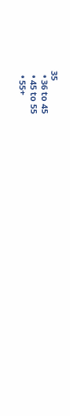35
  • 36 to 45
  • 45 to 55
  • 55+